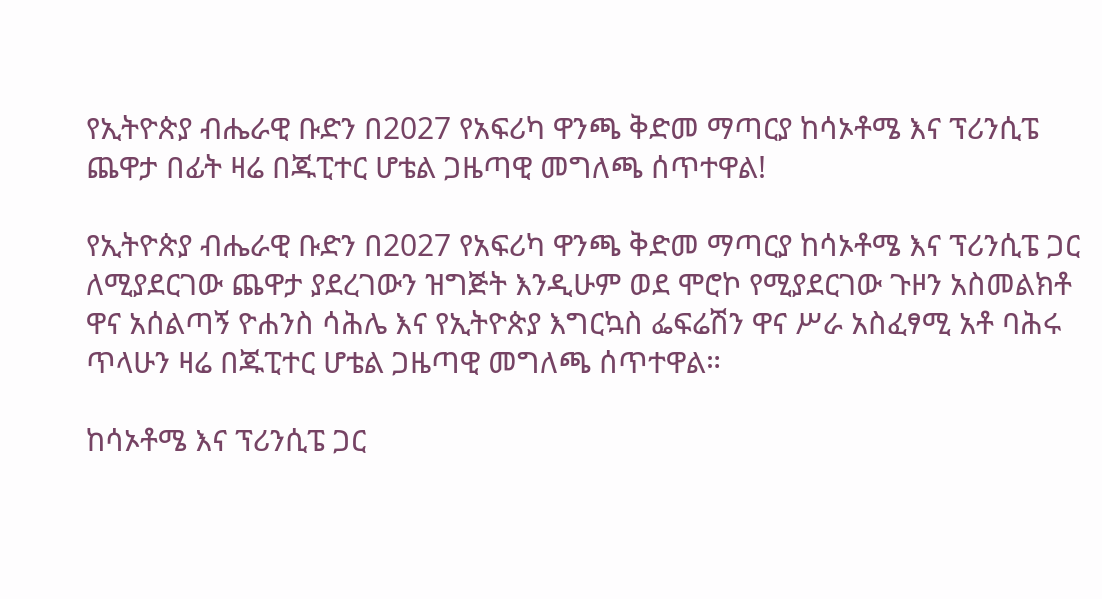የኢትዮጵያ ብሔራዊ ቡድን በ2027 የአፍሪካ ዋንጫ ቅድመ ማጣርያ ከሳኦቶሜ እና ፕሪንሲፔ ጨዋታ በፊት ዛሬ በጁፒተር ሆቴል ጋዜጣዊ መግለጫ ሰጥተዋል!

የኢትዮጵያ ብሔራዊ ቡድን በ2027 የአፍሪካ ዋንጫ ቅድመ ማጣርያ ከሳኦቶሜ እና ፕሪንሲፔ ጋር ለሚያደርገው ጨዋታ ያደረገውን ዝግጅት እንዲሁም ወደ ሞሮኮ የሚያደርገው ጉዞን አስመልክቶ ዋና አሰልጣኝ ዮሐንስ ሳሕሌ እና የኢትዮጵያ እግርኳስ ፌፍሬሽን ዋና ሥራ አስፈፃሚ አቶ ባሕሩ ጥላሁን ዛሬ በጁፒተር ሆቴል ጋዜጣዊ መግለጫ ሰጥተዋል።

ከሳኦቶሜ እና ፕሪንሲፔ ጋር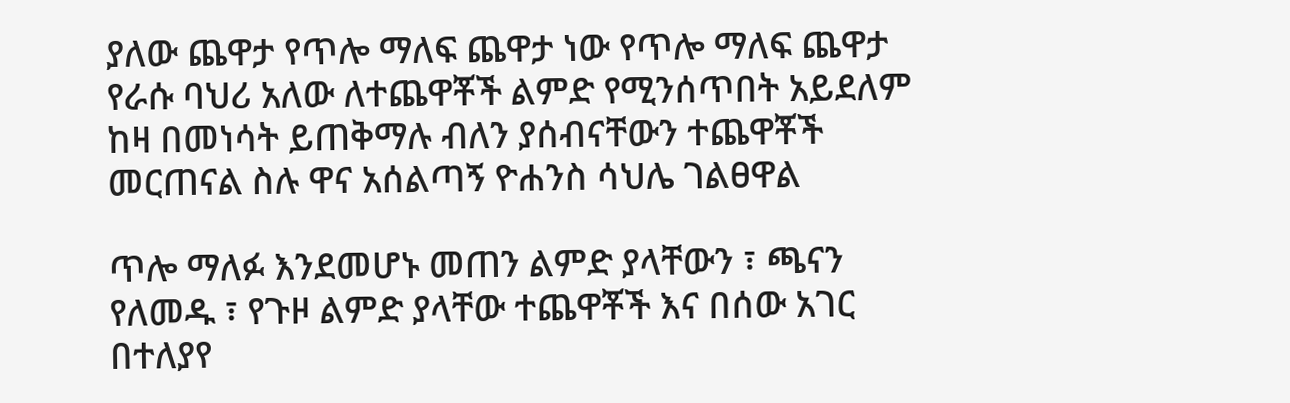ያለው ጨዋታ የጥሎ ማለፍ ጨዋታ ነው የጥሎ ማለፍ ጨዋታ የራሱ ባህሪ አለው ለተጨዋቾች ልምድ የሚንሰጥበት አይደለም ከዛ በመነሳት ይጠቅማሉ ብለን ያሰብናቸውን ተጨዋቾች መርጠናል ስሉ ዋና አሰልጣኝ ዮሐንስ ሳህሌ ገልፀዋል

ጥሎ ማለፉ እንደመሆኑ መጠን ልምድ ያላቸውን ፣ ጫናን የለመዱ ፣ የጉዞ ልምድ ያላቸው ተጨዋቾች እና በሰው አገር በተለያየ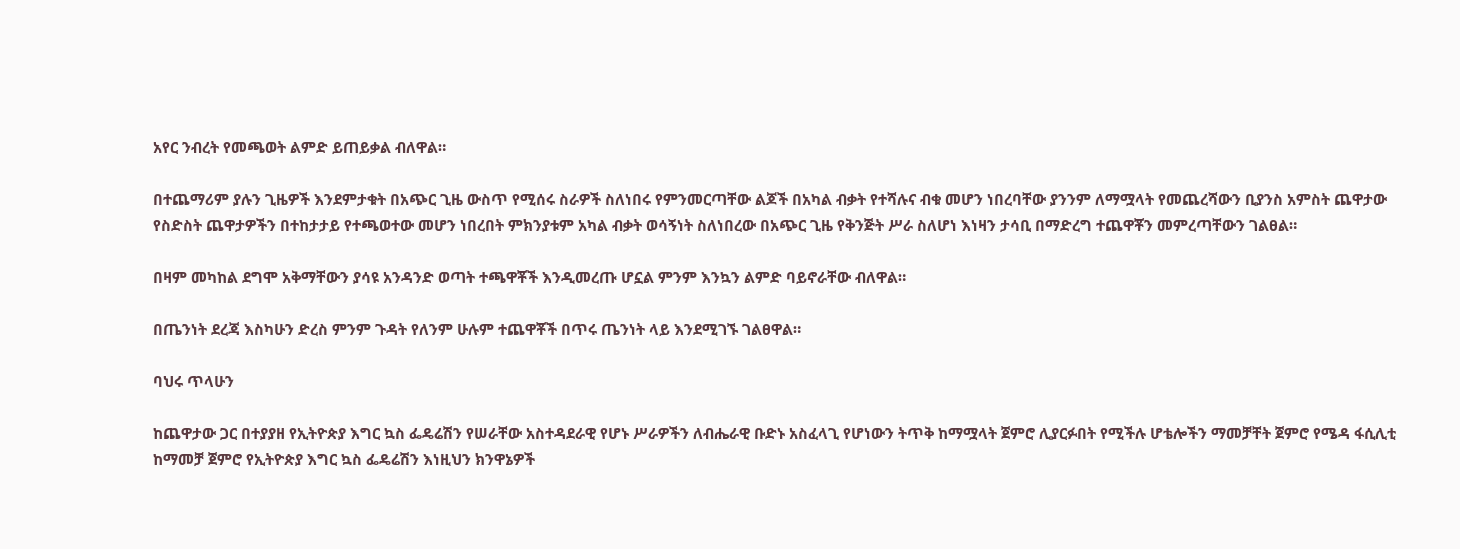አየር ንብረት የመጫወት ልምድ ይጠይቃል ብለዋል።

በተጨማሪም ያሉን ጊዜዎች እንደምታቁት በአጭር ጊዜ ውስጥ የሚሰሩ ስራዎች ስለነበሩ የምንመርጣቸው ልጆች በአካል ብቃት የተሻሉና ብቁ መሆን ነበረባቸው ያንንም ለማሟላት የመጨረሻውን ቢያንስ አምስት ጨዋታው የስድስት ጨዋታዎችን በተከታታይ የተጫወተው መሆን ነበረበት ምክንያቱም አካል ብቃት ወሳኝነት ስለነበረው በአጭር ጊዜ የቅንጅት ሥራ ስለሆነ እነዛን ታሳቢ በማድረግ ተጨዋቾን መምረጣቸውን ገልፀል።

በዛም መካከል ደግሞ አቅማቸውን ያሳዩ አንዳንድ ወጣት ተጫዋቾች እንዲመረጡ ሆኗል ምንም እንኳን ልምድ ባይኖራቸው ብለዋል።

በጤንነት ደረጃ እስካሁን ድረስ ምንም ጉዳት የለንም ሁሉም ተጨዋቾች በጥሩ ጤንነት ላይ እንደሚገኙ ገልፀዋል።

ባህሩ ጥላሁን

ከጨዋታው ጋር በተያያዘ የኢትዮጵያ እግር ኳስ ፌዴሬሽን የሠራቸው አስተዳደራዊ የሆኑ ሥራዎችን ለብሔራዊ ቡድኑ አስፈላጊ የሆነውን ትጥቅ ከማሟላት ጀምሮ ሊያርፉበት የሚችሉ ሆቴሎችን ማመቻቸት ጀምሮ የሜዳ ፋሲሊቲ ከማመቻ ጀምሮ የኢትዮጵያ እግር ኳስ ፌዴሬሽን እነዚህን ክንዋኔዎች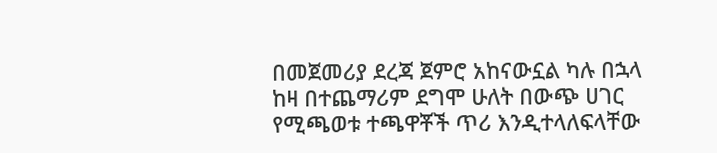በመጀመሪያ ደረጃ ጀምሮ አከናውኗል ካሉ በኋላ ከዛ በተጨማሪም ደግሞ ሁለት በውጭ ሀገር የሚጫወቱ ተጫዋቾች ጥሪ እንዲተላለፍላቸው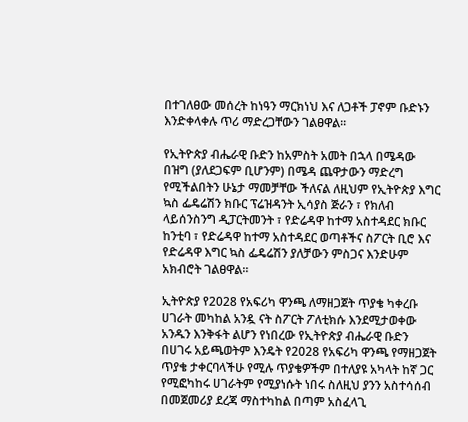በተገለፀው መሰረት ከነዓን ማርክነህ እና ለጋቶች ፓኖም ቡድኑን እንድቀላቀሉ ጥሪ ማድረጋቸውን ገልፀዋል።

የኢትዮጵያ ብሔራዊ ቡድን ከአምስት አመት በኋላ በሜዳው በዝግ (ያለደጋፍም ቢሆንም) በሜዳ ጨዋታውን ማድረግ የሚችልበትን ሁኔታ ማመቻቸው ችለናል ለዚህም የኢትዮጵያ እግር ኳስ ፌዴሬሽን ክቡር ፕሬዝዳንት ኢሳያስ ጅራን ፣ የክለብ ላይሰንስንግ ዲፓርትመንት ፣ የድሬዳዋ ከተማ አስተዳደር ክቡር ከንቲባ ፣ የድሬዳዋ ከተማ አስተዳደር ወጣቶችና ስፖርት ቢሮ እና የድሬዳዋ እግር ኳስ ፌዴሬሽን ያለቻውን ምስጋና እንድሁም አክብሮት ገልፀዋል።

ኢትዮጵያ የ2028 የአፍሪካ ዋንጫ ለማዘጋጀት ጥያቄ ካቀረቡ ሀገራት መካከል አንዷ ናት ስፖርት ፖለቲክሱ እንደሚታወቀው አንዱን እንቅፋት ልሆን የነበረው የኢትዮጵያ ብሔራዊ ቡድን በሀገሩ አይጫወትም እንዴት የ2028 የአፍሪካ ዋንጫ የማዘጋጀት ጥያቄ ታቀርባላችሁ የሚሉ ጥያቄዎችም በተለያዩ አካላት ከኛ ጋር የሚፎካከሩ ሀገራትም የሚያነሱት ነበሩ ስለዚህ ያንን አስተሳሰብ በመጀመሪያ ደረጃ ማስተካከል በጣም አስፈላጊ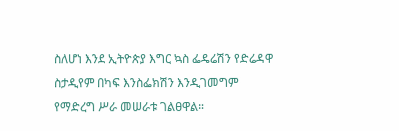ስለሆነ እንደ ኢትዮጵያ እግር ኳስ ፌዴሬሽን የድሬዳዋ ስታዲየም በካፍ እንስፌክሽን እንዲገመግም የማድረግ ሥራ መሠራቱ ገልፀዋል።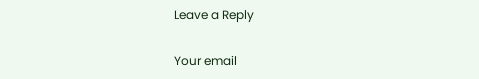Leave a Reply

Your email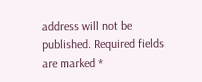address will not be published. Required fields are marked *